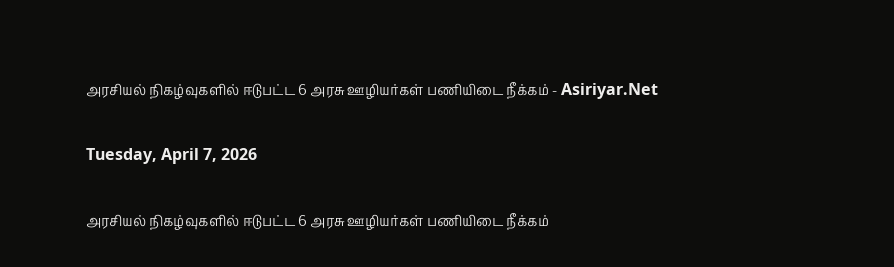அரசியல் நிகழ்வுகளில் ஈடுபட்ட 6 அரசு ஊழியர்கள் பணியிடை நீக்கம் - Asiriyar.Net

Tuesday, April 7, 2026

அரசியல் நிகழ்வுகளில் ஈடுபட்ட 6 அரசு ஊழியர்கள் பணியிடை நீக்கம்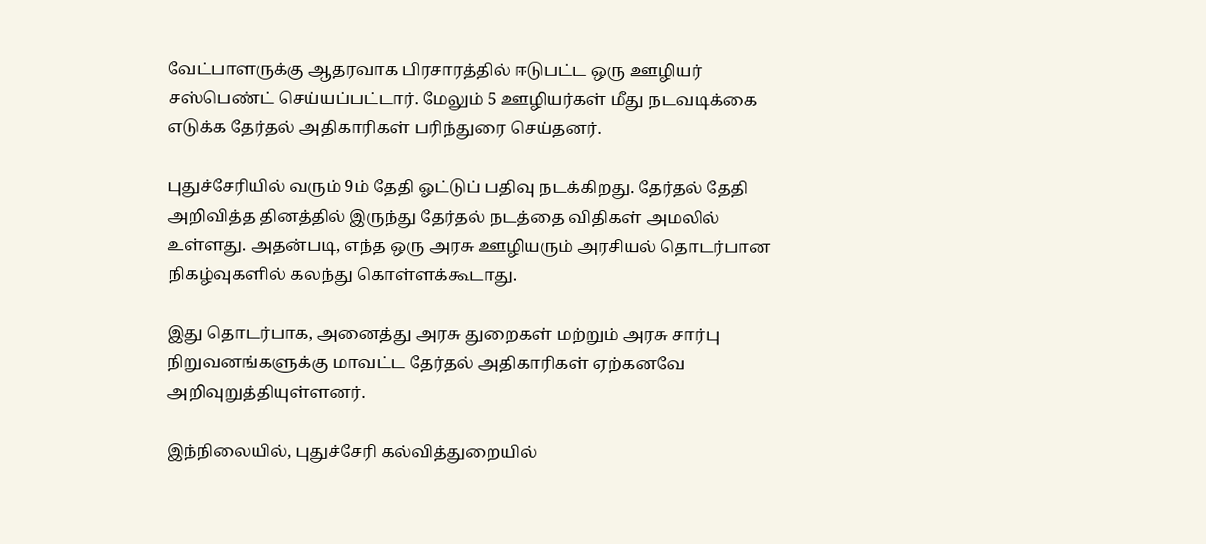வேட்பாளருக்கு ஆதரவாக பிரசாரத்தில் ஈடுபட்ட ஒரு ஊழியர் சஸ்பெண்ட் செய்யப்பட்டார். மேலும் 5 ஊழியர்கள் மீது நடவடிக்கை எடுக்க தேர்தல் அதிகாரிகள் பரிந்துரை செய்தனர்.

புதுச்சேரியில் வரும் 9ம் தேதி ஓட்டுப் பதிவு நடக்கிறது. தேர்தல் தேதி அறிவித்த தினத்தில் இருந்து தேர்தல் நடத்தை விதிகள் அமலில் உள்ளது. அதன்படி, எந்த ஒரு அரசு ஊழியரும் அரசியல் தொடர்பான நிகழ்வுகளில் கலந்து கொள்ளக்கூடாது.

இது தொடர்பாக, அனைத்து அரசு துறைகள் மற்றும் அரசு சார்பு நிறுவனங்களுக்கு மாவட்ட தேர்தல் அதிகாரிகள் ஏற்கனவே அறிவுறுத்தியுள்ளனர்.

இந்நிலையில், புதுச்சேரி கல்வித்துறையில்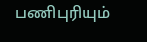பணிபுரியும்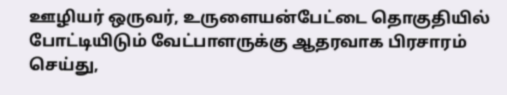ஊழியர் ஒருவர், உருளையன்பேட்டை தொகுதியில் போட்டியிடும் வேட்பாளருக்கு ஆதரவாக பிரசாரம் செய்து,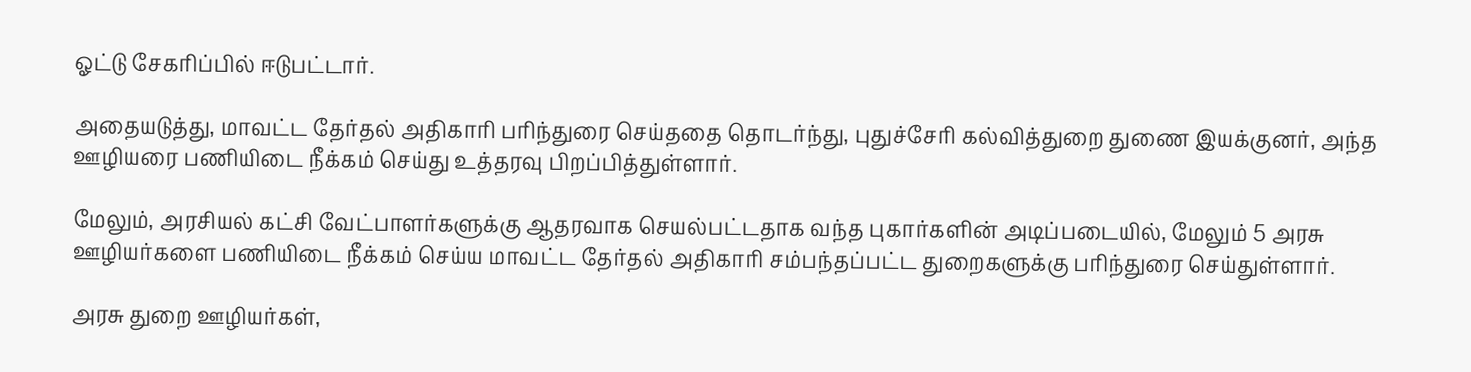ஓட்டு சேகரிப்பில் ஈடுபட்டார்.

அதையடுத்து, மாவட்ட தேர்தல் அதிகாரி பரிந்துரை செய்ததை தொடர்ந்து, புதுச்சேரி கல்வித்துறை துணை இயக்குனர், அந்த ஊழியரை பணியிடை நீக்கம் செய்து உத்தரவு பிறப்பித்துள்ளார்.

மேலும், அரசியல் கட்சி வேட்பாளர்களுக்கு ஆதரவாக செயல்பட்டதாக வந்த புகார்களின் அடிப்படையில், மேலும் 5 அரசு ஊழியர்களை பணியிடை நீக்கம் செய்ய மாவட்ட தேர்தல் அதிகாரி சம்பந்தப்பட்ட துறைகளுக்கு பரிந்துரை செய்துள்ளார்.

அரசு துறை ஊழியர்கள்,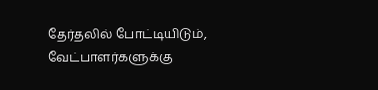தேர்தலில் போட்டியிடும், வேட்பாளர்களுக்கு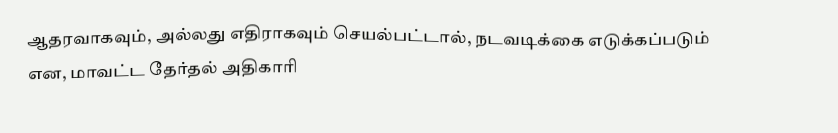ஆதரவாகவும், அல்லது எதிராகவும் செயல்பட்டால், நடவடிக்கை எடுக்கப்படும் என, மாவட்ட தேர்தல் அதிகாரி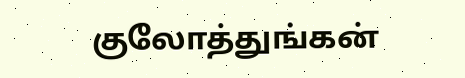குலோத்துங்கன்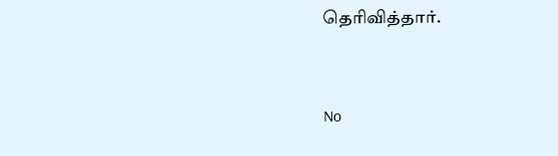தெரிவித்தார்.


No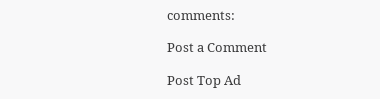comments:

Post a Comment

Post Top Ad